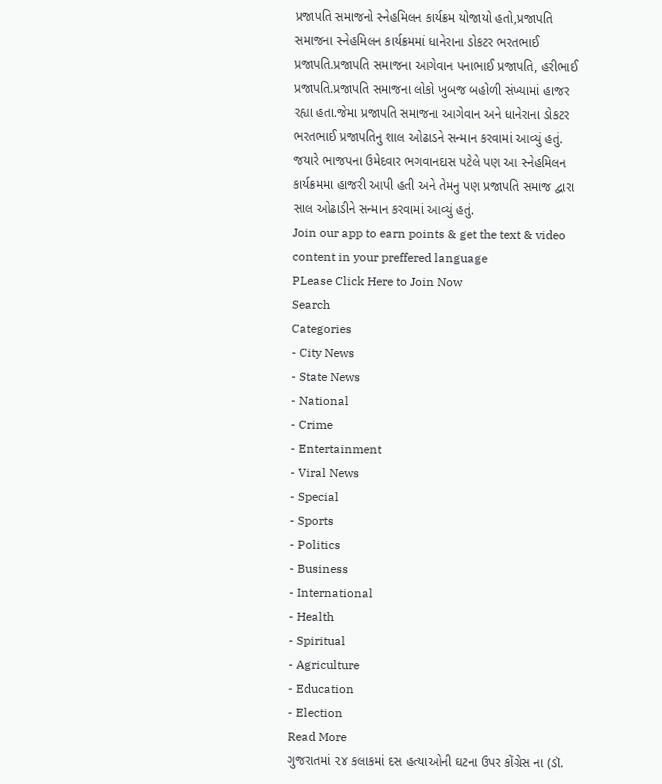પ્રજાપતિ સમાજનો સ્નેહમિલન કાર્યક્રમ યોજાયો હતો,પ્રજાપતિ સમાજના સ્નેહમિલન કાર્યક્રમમાં ધાનેરાના ડોકટર ભરતભાઈ પ્રજાપતિ.પ્રજાપતિ સમાજના આગેવાન પનાભાઈ પ્રજાપતિ, હરીભાઈ પ્રજાપતિ.પ્રજાપતિ સમાજના લોકો ખુબજ બહોળી સંખ્યામાં હાજર રહ્યા હતા.જેમા પ્રજાપતિ સમાજના આગેવાન અને ધાનેરાના ડોકટર ભરતભાઈ પ્રજાપતિનુ શાલ ઓઢાડને સન્માન કરવામાં આવ્યું હતું. જયારે ભાજપના ઉમેદવાર ભગવાનદાસ પટેલે પણ આ સ્નેહમિલન કાર્યક્રમમા હાજરી આપી હતી અને તેમનુ પણ પ્રજાપતિ સમાજ દ્વારા સાલ ઓઢાડીને સન્માન કરવામાં આવ્યું હતું.
Join our app to earn points & get the text & video content in your preffered language
PLease Click Here to Join Now
Search
Categories
- City News
- State News
- National
- Crime
- Entertainment
- Viral News
- Special
- Sports
- Politics
- Business
- International
- Health
- Spiritual
- Agriculture
- Education
- Election
Read More
ગુજરાતમાં ૨૪ કલાકમાં દસ હત્યાઓની ઘટના ઉપર કોંગ્રેસ ના (ડૉ.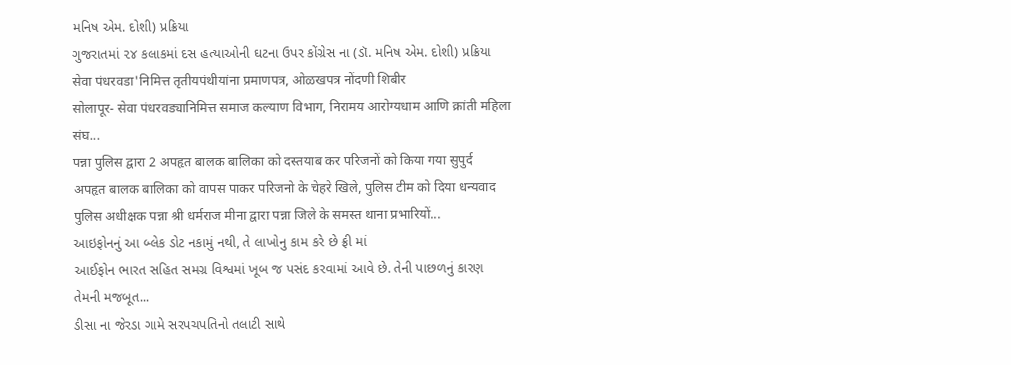મનિષ એમ. દોશી) પ્રક્રિયા
ગુજરાતમાં ૨૪ કલાકમાં દસ હત્યાઓની ઘટના ઉપર કોંગ્રેસ ના (ડૉ. મનિષ એમ. દોશી) પ્રક્રિયા
सेवा पंधरवडा'निमित्त तृतीयपंथीयांना प्रमाणपत्र, ओळखपत्र नोंदणी शिबीर
सोलापूर- सेवा पंधरवड्यानिमित्त समाज कल्याण विभाग, निरामय आरोग्यधाम आणि क्रांती महिला संघ...
पन्ना पुलिस द्वारा 2 अपहृत बालक बालिका को दस्तयाब कर परिजनों को किया गया सुपुर्द
अपहृत बालक बालिका को वापस पाकर परिजनो के चेहरे खिले, पुलिस टीम को दिया धन्यवाद
पुलिस अधीक्षक पन्ना श्री धर्मराज मीना द्वारा पन्ना जिले के समस्त थाना प्रभारियों...
આઇફોનનું આ બ્લેક ડોટ નકામું નથી, તે લાખોનુ કામ કરે છે ફ્રી માં
આઈફોન ભારત સહિત સમગ્ર વિશ્વમાં ખૂબ જ પસંદ કરવામાં આવે છે. તેની પાછળનું કારણ તેમની મજબૂત...
ડીસા ના જેરડા ગામે સરપચપતિનો તલાટી સાથે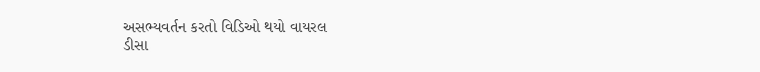અસભ્યવર્તન કરતો વિડિઓ થયો વાયરલ
ડીસા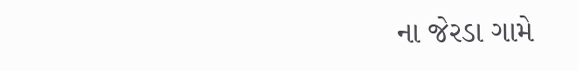ના જેરડા ગામે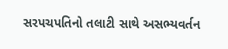સરપચપતિનો તલાટી સાથે અસભ્યવર્તન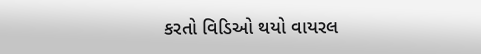કરતો વિડિઓ થયો વાયરલ